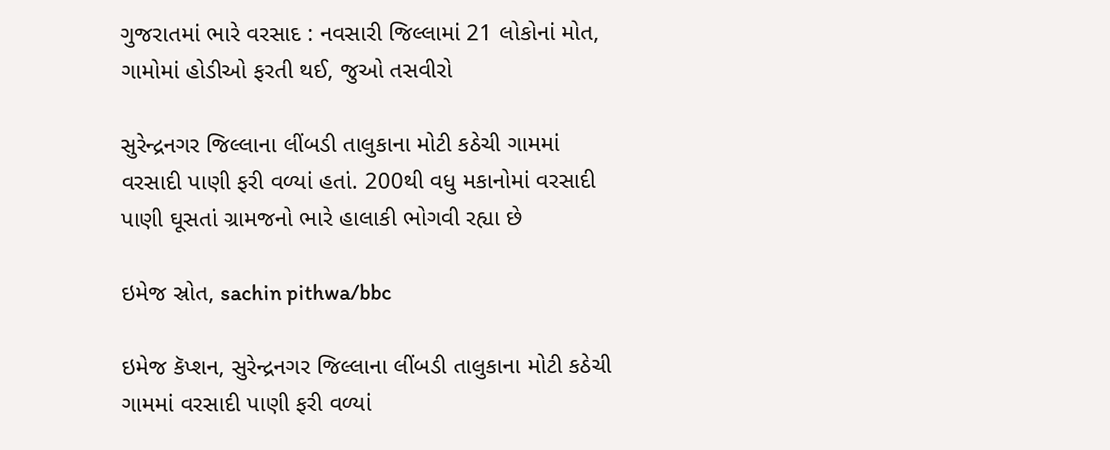ગુજરાતમાં ભારે વરસાદ : નવસારી જિલ્લામાં 21 લોકોનાં મોત, ગામોમાં હોડીઓ ફરતી થઈ, જુઓ તસવીરો

સુરેન્દ્રનગર જિલ્લાના લીંબડી તાલુકાના મોટી કઠેચી ગામમાં વરસાદી પાણી ફરી વળ્યાં હતાં. 200થી વધુ મકાનોમાં વરસાદી પાણી ઘૂસતાં ગ્રામજનો ભારે હાલાકી ભોગવી રહ્યા છે

ઇમેજ સ્રોત, sachin pithwa/bbc

ઇમેજ કૅપ્શન, સુરેન્દ્રનગર જિલ્લાના લીંબડી તાલુકાના મોટી કઠેચી ગામમાં વરસાદી પાણી ફરી વળ્યાં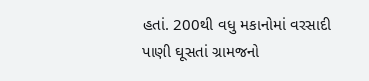હતાં. 200થી વધુ મકાનોમાં વરસાદી પાણી ઘૂસતાં ગ્રામજનો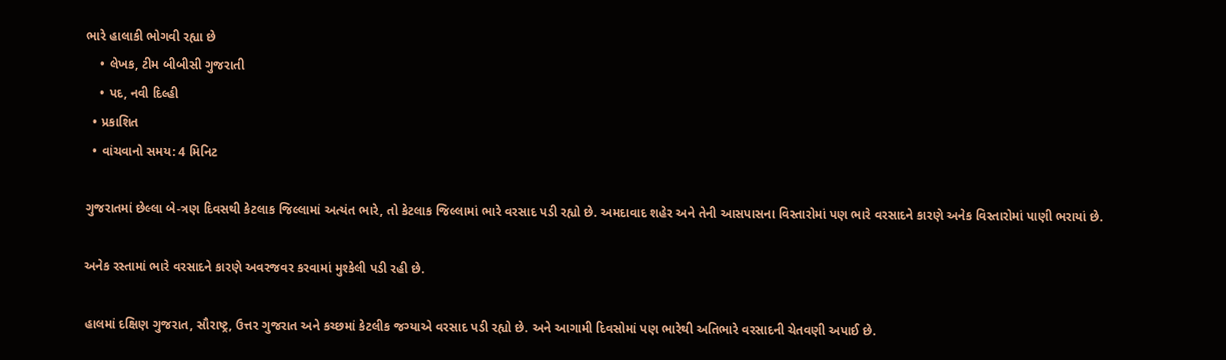ભારે હાલાકી ભોગવી રહ્યા છે
    • લેખક, ટીમ બીબીસી ગુજરાતી
    • પદ, નવી દિલ્હી
  • પ્રકાશિત
  • વાંચવાનો સમય: 4 મિનિટ

ગુજરાતમાં છેલ્લા બે-ત્રણ દિવસથી કેટલાક જિલ્લામાં અત્યંત ભારે, તો કેટલાક જિલ્લામાં ભારે વરસાદ પડી રહ્યો છે. અમદાવાદ શહેર અને તેની આસપાસના વિસ્તારોમાં પણ ભારે વરસાદને કારણે અનેક વિસ્તારોમાં પાણી ભરાયાં છે.

અનેક રસ્તામાં ભારે વરસાદને કારણે અવરજવર કરવામાં મુશ્કેલી પડી રહી છે.

હાલમાં દક્ષિણ ગુજરાત, સૌરાષ્ટ્ર, ઉત્તર ગુજરાત અને કચ્છમાં કેટલીક જગ્યાએ વરસાદ પડી રહ્યો છે. અને આગામી દિવસોમાં પણ ભારેથી અતિભારે વરસાદની ચેતવણી અપાઈ છે.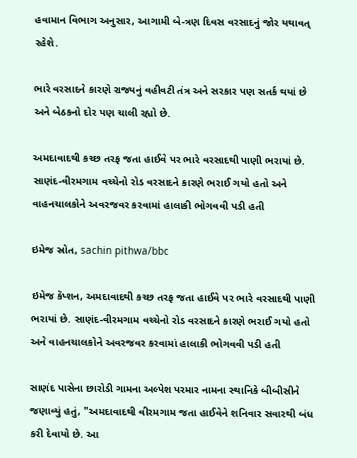હવામાન વિભાગ અનુસાર, આગામી બે-ત્રણ દિવસ વરસાદનું જોર યથાવત્ રહેશે.

ભારે વરસાદને કારણે રાજ્યનું વહીવટી તંત્ર અને સરકાર પણ સતર્ક થયાં છે અને બેઠકનો દોર પણ ચાલી રહ્યો છે.

અમદાવાદથી કચ્છ તરફ જતા હાઈવે પર ભારે વરસાદથી પાણી ભરાયાં છે. સાણંદ-વીરમગામ વચ્ચેનો રોડ વરસાદને કારણે ભરાઈ ગયો હતો અને વાહનચાલકોને અવરજવર કરવામાં હાલાકી ભોગવવી પડી હતી

ઇમેજ સ્રોત, sachin pithwa/bbc

ઇમેજ કૅપ્શન, અમદાવાદથી કચ્છ તરફ જતા હાઈવે પર ભારે વરસાદથી પાણી ભરાયાં છે. સાણંદ-વીરમગામ વચ્ચેનો રોડ વરસાદને કારણે ભરાઈ ગયો હતો અને વાહનચાલકોને અવરજવર કરવામાં હાલાકી ભોગવવી પડી હતી

સાણંદ પાસેના છારોડી ગામના અલ્પેશ પરમાર નામના સ્થાનિકે બીબીસીને જણાવ્યું હતું, "અમદાવાદથી વીરમગામ જતા હાઈવેને શનિવાર સવારથી બંધ કરી દેવાયો છે. આ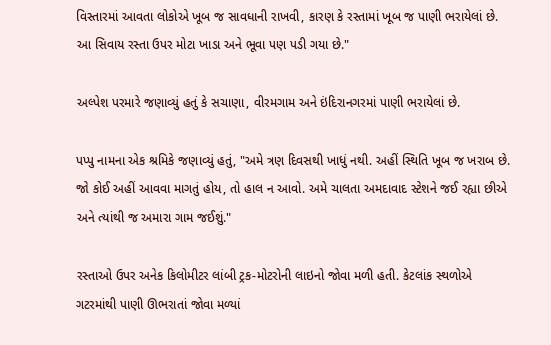વિસ્તારમાં આવતા લોકોએ ખૂબ જ સાવધાની રાખવી, કારણ કે રસ્તામાં ખૂબ જ પાણી ભરાયેલાં છે. આ સિવાય રસ્તા ઉપર મોટા ખાડા અને ભૂવા પણ પડી ગયા છે."

અલ્પેશ પરમારે જણાવ્યું હતું કે સચાણા, વીરમગામ અને ઇંદિરાનગરમાં પાણી ભરાયેલાં છે.

પપ્પુ નામના એક શ્રમિકે જણાવ્યું હતું, "અમે ત્રણ દિવસથી ખાધું નથી. અહીં સ્થિતિ ખૂબ જ ખરાબ છે. જો કોઈ અહીં આવવા માગતું હોય, તો હાલ ન આવો. અમે ચાલતા અમદાવાદ સ્ટેશને જઈ રહ્યા છીએ અને ત્યાંથી જ અમારા ગામ જઈશું."

રસ્તાઓ ઉપર અનેક કિલોમીટર લાંબી ટ્રક-મોટરોની લાઇનો જોવા મળી હતી. કેટલાંક સ્થળોએ ગટરમાંથી પાણી ઊભરાતાં જોવા મળ્યાં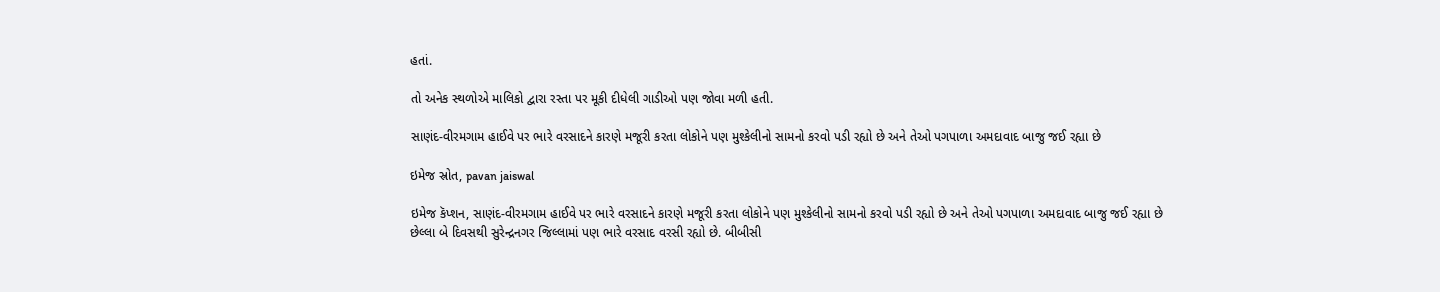હતાં.

તો અનેક સ્થળોએ માલિકો દ્વારા રસ્તા પર મૂકી દીધેલી ગાડીઓ પણ જોવા મળી હતી.

સાણંદ-વીરમગામ હાઈવે પર ભારે વરસાદને કારણે મજૂરી કરતા લોકોને પણ મુશ્કેલીનો સામનો કરવો પડી રહ્યો છે અને તેઓ પગપાળા અમદાવાદ બાજુ જઈ રહ્યા છે

ઇમેજ સ્રોત, pavan jaiswal

ઇમેજ કૅપ્શન, સાણંદ-વીરમગામ હાઈવે પર ભારે વરસાદને કારણે મજૂરી કરતા લોકોને પણ મુશ્કેલીનો સામનો કરવો પડી રહ્યો છે અને તેઓ પગપાળા અમદાવાદ બાજુ જઈ રહ્યા છે
છેલ્લા બે દિવસથી સુરેન્દ્રનગર જિલ્લામાં પણ ભારે વરસાદ વરસી રહ્યો છે. બીબીસી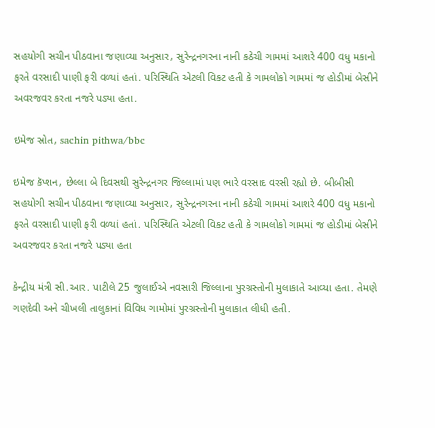સહયોગી સચીન પીઠવાના જણાવ્યા અનુસાર, સુરેન્દ્રનગરના નાની કઠેચી ગામમાં આશરે 400 વધુ મકાનો ફરતે વરસાદી પાણી ફરી વળ્યાં હતાં. પરિસ્થિતિ એટલી વિકટ હતી કે ગામલોકો ગામમાં જ હોડીમાં બેસીને અવરજવર કરતા નજરે પડ્યા હતા.

ઇમેજ સ્રોત, sachin pithwa/bbc

ઇમેજ કૅપ્શન, છેલ્લા બે દિવસથી સુરેન્દ્રનગર જિલ્લામાં પણ ભારે વરસાદ વરસી રહ્યો છે. બીબીસી સહયોગી સચીન પીઠવાના જણાવ્યા અનુસાર, સુરેન્દ્રનગરના નાની કઠેચી ગામમાં આશરે 400 વધુ મકાનો ફરતે વરસાદી પાણી ફરી વળ્યાં હતાં. પરિસ્થિતિ એટલી વિકટ હતી કે ગામલોકો ગામમાં જ હોડીમાં બેસીને અવરજવર કરતા નજરે પડ્યા હતા

કેન્દ્રીય મંત્રી સી.આર. પાટીલે 25 જુલાઈએ નવસારી જિલ્લાના પુરગ્રસ્તોની મુલાકાતે આવ્યા હતા. તેમણે ગણદેવી અને ચીખલી તાલુકાનાં વિવિધ ગામોમાં પુરગ્રસ્તોની મુલાકાત લીધી હતી.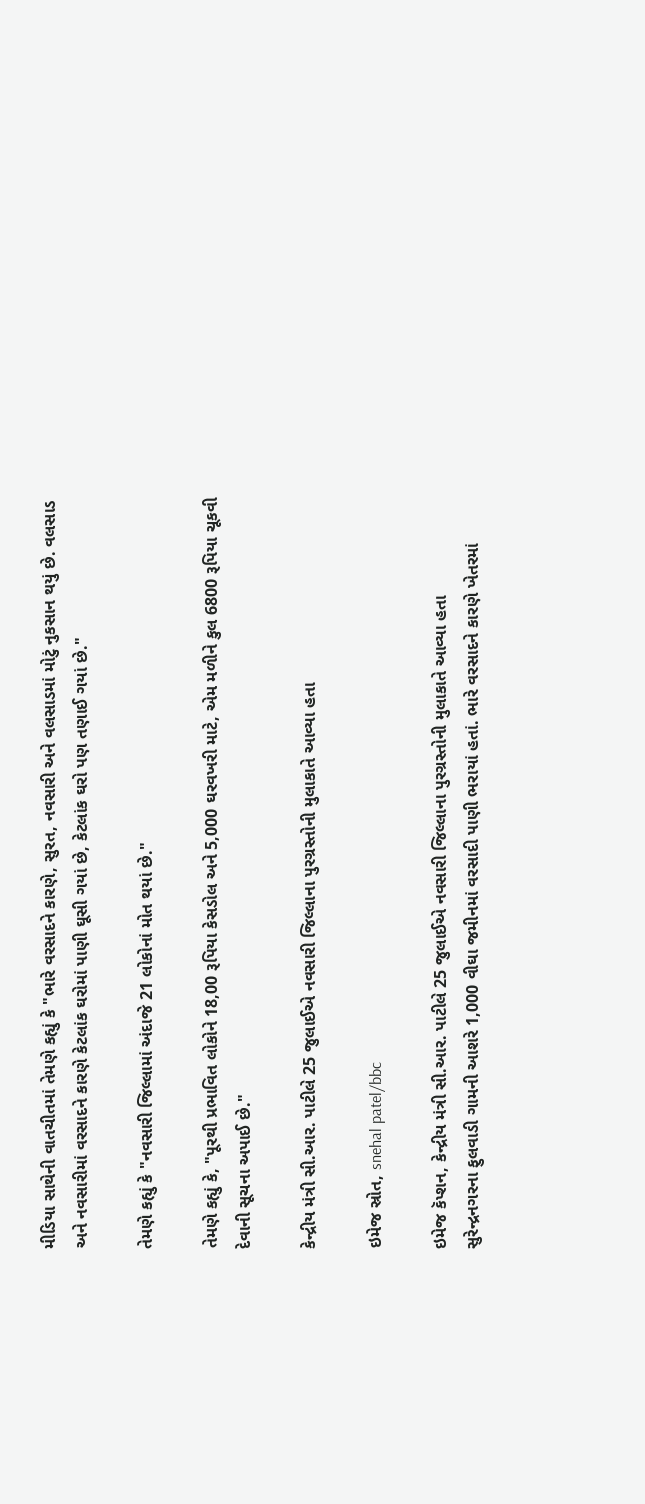મીડિયા સાથેની વાતચીતમાં તેમણે કહ્યું કે "ભારે વરસાદને કારણે, સુરત, નવસારી અને વલસાડમાં મોટું નુકસાન થયું છે. વલસાડ અને નવસારીમાં વરસાદને કારણે કેટલાંક ઘરોમાં પાણી ઘૂસી ગયાં છે, કેટલાંક ઘરો પણ તણાઈ ગયાં છે."

તેમણે કહ્યું કે "નવસારી જિલ્લામાં અંદાજે 21 લોકોનાં મોત થયાં છે."

તેમણે કહ્યું કે, "પૂરથી પ્રભાવિત લોકોને 18,00 રૂપિયા કેસડોલ અને 5,000 ઘરવખરી માટે, એમ મળીને કુલ 6800 રૂપિયા ચૂકવી દેવાની સૂચના અપાઈ છે."

કેન્દ્રીય મંત્રી સી.આર. પાટીલે 25 જુલાઈએ નવસારી જિલ્લાના પુરગ્રસ્તોની મુલાકાતે આવ્યા હતા

ઇમેજ સ્રોત, snehal patel/bbc

ઇમેજ કૅપ્શન, કેન્દ્રીય મંત્રી સી.આર. પાટીલે 25 જુલાઈએ નવસારી જિલ્લાના પુરગ્રસ્તોની મુલાકાતે આવ્યા હતા
સુરેન્દ્રનગરના ફુલવાડી ગામની આશરે 1,000 વીઘા જમીનમાં વરસાદી પાણી ભરાયાં હતાં. ભારે વરસાદને કારણે ખેતરમાં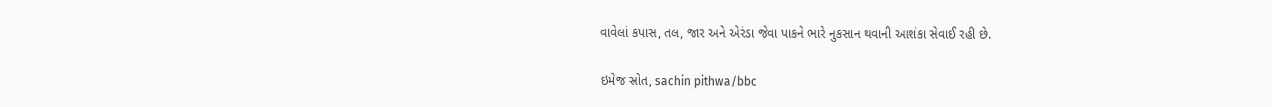વાવેલાં કપાસ, તલ, જાર અને એરંડા જેવા પાકને ભારે નુકસાન થવાની આશંકા સેવાઈ રહી છે.

ઇમેજ સ્રોત, sachin pithwa/bbc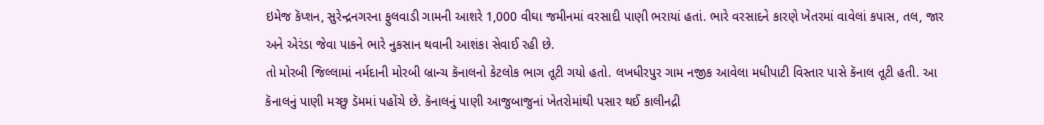ઇમેજ કૅપ્શન, સુરેન્દ્રનગરના ફુલવાડી ગામની આશરે 1,000 વીઘા જમીનમાં વરસાદી પાણી ભરાયાં હતાં. ભારે વરસાદને કારણે ખેતરમાં વાવેલાં કપાસ, તલ, જાર અને એરંડા જેવા પાકને ભારે નુકસાન થવાની આશંકા સેવાઈ રહી છે.
તો મોરબી જિલ્લામાં નર્મદાની મોરબી બ્રાન્ચ કૅનાલનો કેટલોક ભાગ તૂટી ગયો હતો. લખધીરપુર ગામ નજીક આવેલા મધીપાટી વિસ્તાર પાસે કૅનાલ તૂટી હતી. આ કૅનાલનું પાણી મચ્છુ ડૅમમાં પહોંચે છે. કૅનાલનું પાણી આજુબાજુનાં ખેતરોમાંથી પસાર થઈ કાલીનદ્રી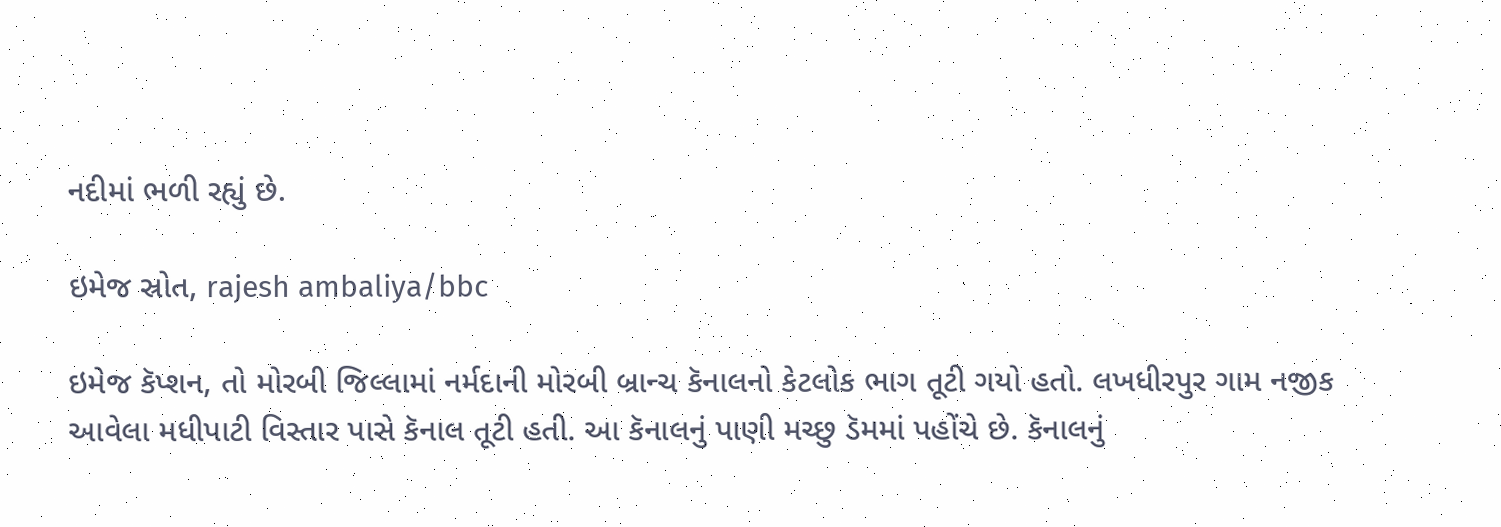નદીમાં ભળી રહ્યું છે.

ઇમેજ સ્રોત, rajesh ambaliya/bbc

ઇમેજ કૅપ્શન, તો મોરબી જિલ્લામાં નર્મદાની મોરબી બ્રાન્ચ કૅનાલનો કેટલોક ભાગ તૂટી ગયો હતો. લખધીરપુર ગામ નજીક આવેલા મધીપાટી વિસ્તાર પાસે કૅનાલ તૂટી હતી. આ કૅનાલનું પાણી મચ્છુ ડૅમમાં પહોંચે છે. કૅનાલનું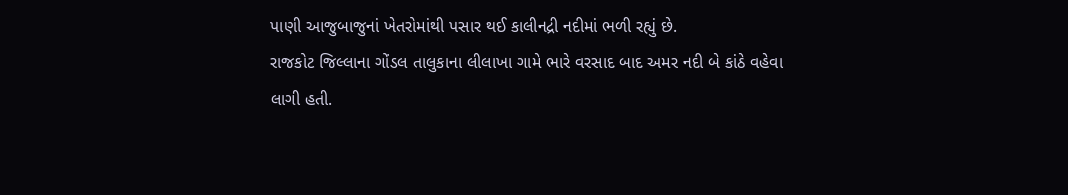પાણી આજુબાજુનાં ખેતરોમાંથી પસાર થઈ કાલીનદ્રી નદીમાં ભળી રહ્યું છે.
રાજકોટ જિલ્લાના ગોંડલ તાલુકાના લીલાખા ગામે ભારે વરસાદ બાદ અમર નદી બે કાંઠે વહેવા લાગી હતી.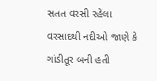સતત વરસી રહેલા વરસાદથી નદીઓ જાણે કે ગાંડીતૂર બની હતી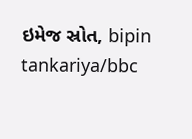ઇમેજ સ્રોત, bipin tankariya/bbc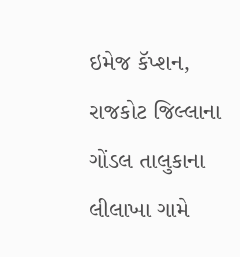ઇમેજ કૅપ્શન, રાજકોટ જિલ્લાના ગોંડલ તાલુકાના લીલાખા ગામે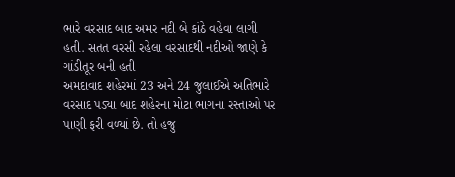ભારે વરસાદ બાદ અમર નદી બે કાંઠે વહેવા લાગી હતી. સતત વરસી રહેલા વરસાદથી નદીઓ જાણે કે ગાંડીતૂર બની હતી
અમદાવાદ શહેરમાં 23 અને 24 જુલાઈએ અતિભારે વરસાદ પડ્યા બાદ શહેરના મોટા ભાગના રસ્તાઓ પર પાણી ફરી વળ્યાં છે. તો હજુ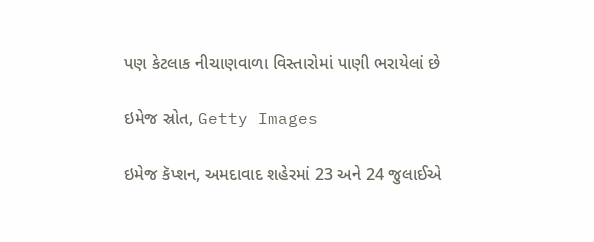પણ કેટલાક નીચાણવાળા વિસ્તારોમાં પાણી ભરાયેલાં છે

ઇમેજ સ્રોત, Getty Images

ઇમેજ કૅપ્શન, અમદાવાદ શહેરમાં 23 અને 24 જુલાઈએ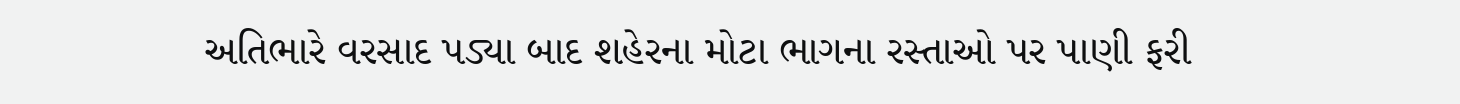અતિભારે વરસાદ પડ્યા બાદ શહેરના મોટા ભાગના રસ્તાઓ પર પાણી ફરી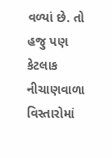વળ્યાં છે. તો હજુ પણ કેટલાક નીચાણવાળા વિસ્તારોમાં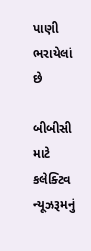પાણી ભરાયેલાં છે

બીબીસી માટે કલેક્ટિવ ન્યૂઝરૂમનું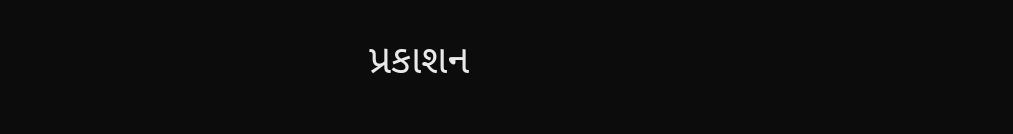પ્રકાશન